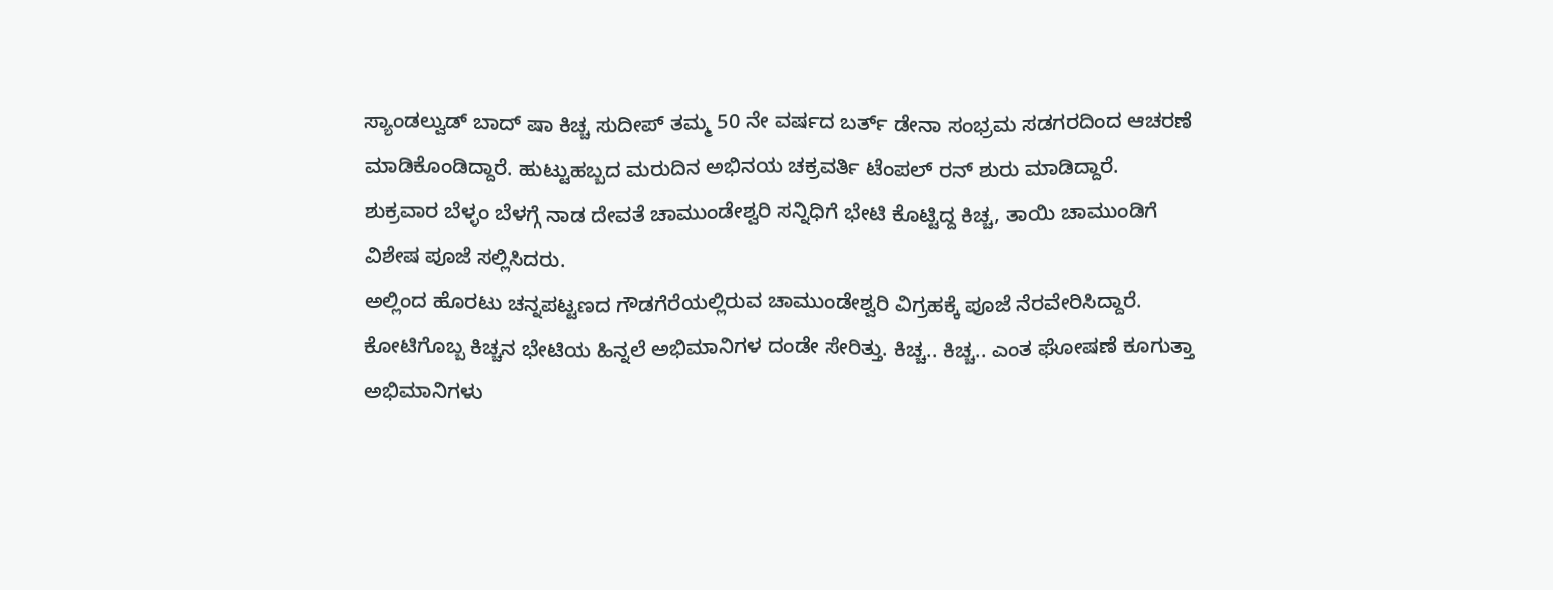ಸ್ಯಾಂಡಲ್ವುಡ್ ಬಾದ್ ಷಾ ಕಿಚ್ಚ ಸುದೀಪ್ ತಮ್ಮ 50 ನೇ ವರ್ಷದ ಬರ್ತ್ ಡೇನಾ ಸಂಭ್ರಮ ಸಡಗರದಿಂದ ಆಚರಣೆ ಮಾಡಿಕೊಂಡಿದ್ದಾರೆ. ಹುಟ್ಟುಹಬ್ಬದ ಮರುದಿನ ಅಭಿನಯ ಚಕ್ರವರ್ತಿ ಟೆಂಪಲ್ ರನ್ ಶುರು ಮಾಡಿದ್ದಾರೆ.
ಶುಕ್ರವಾರ ಬೆಳ್ಳಂ ಬೆಳಗ್ಗೆ ನಾಡ ದೇವತೆ ಚಾಮುಂಡೇಶ್ವರಿ ಸನ್ನಿಧಿಗೆ ಭೇಟಿ ಕೊಟ್ಟಿದ್ದ ಕಿಚ್ಚ, ತಾಯಿ ಚಾಮುಂಡಿಗೆ ವಿಶೇಷ ಪೂಜೆ ಸಲ್ಲಿಸಿದರು.
ಅಲ್ಲಿಂದ ಹೊರಟು ಚನ್ನಪಟ್ಟಣದ ಗೌಡಗೆರೆಯಲ್ಲಿರುವ ಚಾಮುಂಡೇಶ್ವರಿ ವಿಗ್ರಹಕ್ಕೆ ಪೂಜೆ ನೆರವೇರಿಸಿದ್ದಾರೆ.
ಕೋಟಿಗೊಬ್ಬ ಕಿಚ್ಚನ ಭೇಟಿಯ ಹಿನ್ನಲೆ ಅಭಿಮಾನಿಗಳ ದಂಡೇ ಸೇರಿತ್ತು. ಕಿಚ್ಚ.. ಕಿಚ್ಚ.. ಎಂತ ಘೋಷಣೆ ಕೂಗುತ್ತಾ ಅಭಿಮಾನಿಗಳು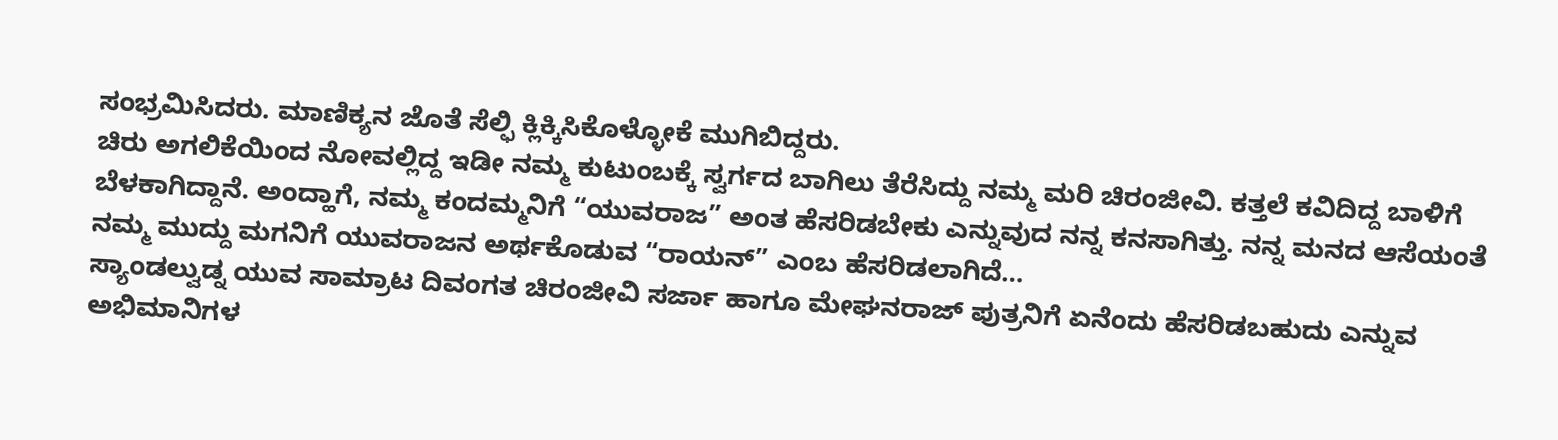ಸಂಭ್ರಮಿಸಿದರು. ಮಾಣಿಕ್ಯನ ಜೊತೆ ಸೆಲ್ಫಿ ಕ್ಲಿಕ್ಕಿಸಿಕೊಳ್ಳೋಕೆ ಮುಗಿಬಿದ್ದರು.
ಚಿರು ಅಗಲಿಕೆಯಿಂದ ನೋವಲ್ಲಿದ್ದ ಇಡೀ ನಮ್ಮ ಕುಟುಂಬಕ್ಕೆ ಸ್ವರ್ಗದ ಬಾಗಿಲು ತೆರೆಸಿದ್ದು ನಮ್ಮ ಮರಿ ಚಿರಂಜೀವಿ. ಕತ್ತಲೆ ಕವಿದಿದ್ದ ಬಾಳಿಗೆ ಬೆಳಕಾಗಿದ್ದಾನೆ. ಅಂದ್ಹಾಗೆ, ನಮ್ಮ ಕಂದಮ್ಮನಿಗೆ “ಯುವರಾಜ” ಅಂತ ಹೆಸರಿಡಬೇಕು ಎನ್ನುವುದ ನನ್ನ ಕನಸಾಗಿತ್ತು. ನನ್ನ ಮನದ ಆಸೆಯಂತೆ ನಮ್ಮ ಮುದ್ದು ಮಗನಿಗೆ ಯುವರಾಜನ ಅರ್ಥಕೊಡುವ “ರಾಯನ್” ಎಂಬ ಹೆಸರಿಡಲಾಗಿದೆ…
ಸ್ಯಾಂಡಲ್ವುಡ್ನ ಯುವ ಸಾಮ್ರಾಟ ದಿವಂಗತ ಚಿರಂಜೀವಿ ಸರ್ಜಾ ಹಾಗೂ ಮೇಘನರಾಜ್ ಪುತ್ರನಿಗೆ ಏನೆಂದು ಹೆಸರಿಡಬಹುದು ಎನ್ನುವ ಅಭಿಮಾನಿಗಳ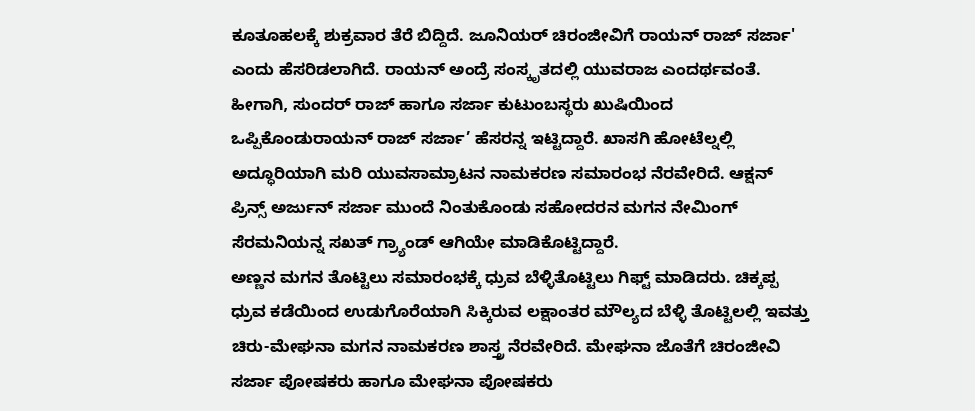ಕೂತೂಹಲಕ್ಕೆ ಶುಕ್ರವಾರ ತೆರೆ ಬಿದ್ದಿದೆ. ಜೂನಿಯರ್ ಚಿರಂಜೀವಿಗೆ ರಾಯನ್ ರಾಜ್ ಸರ್ಜಾ' ಎಂದು ಹೆಸರಿಡಲಾಗಿದೆ. ರಾಯನ್ ಅಂದ್ರೆ ಸಂಸ್ಕೃತದಲ್ಲಿ ಯುವರಾಜ ಎಂದರ್ಥವಂತೆ. ಹೀಗಾಗಿ, ಸುಂದರ್ ರಾಜ್ ಹಾಗೂ ಸರ್ಜಾ ಕುಟುಂಬಸ್ಥರು ಖುಷಿಯಿಂದ ಒಪ್ಪಿಕೊಂಡುರಾಯನ್ ರಾಜ್ ಸರ್ಜಾ’ ಹೆಸರನ್ನ ಇಟ್ಟಿದ್ದಾರೆ. ಖಾಸಗಿ ಹೋಟೆಲ್ನಲ್ಲಿ ಅದ್ಧೂರಿಯಾಗಿ ಮರಿ ಯುವಸಾಮ್ರಾಟನ ನಾಮಕರಣ ಸಮಾರಂಭ ನೆರವೇರಿದೆ. ಆಕ್ಷನ್ ಪ್ರಿನ್ಸ್ ಅರ್ಜುನ್ ಸರ್ಜಾ ಮುಂದೆ ನಿಂತುಕೊಂಡು ಸಹೋದರನ ಮಗನ ನೇಮಿಂಗ್ ಸೆರಮನಿಯನ್ನ ಸಖತ್ ಗ್ರ್ಯಾಂಡ್ ಆಗಿಯೇ ಮಾಡಿಕೊಟ್ಟಿದ್ದಾರೆ.
ಅಣ್ಣನ ಮಗನ ತೊಟ್ಟಿಲು ಸಮಾರಂಭಕ್ಕೆ ಧ್ರುವ ಬೆಳ್ಳಿತೊಟ್ಟಿಲು ಗಿಫ್ಟ್ ಮಾಡಿದರು. ಚಿಕ್ಕಪ್ಪ ಧ್ರುವ ಕಡೆಯಿಂದ ಉಡುಗೊರೆಯಾಗಿ ಸಿಕ್ಕಿರುವ ಲಕ್ಷಾಂತರ ಮೌಲ್ಯದ ಬೆಳ್ಳಿ ತೊಟ್ಟಿಲಲ್ಲಿ ಇವತ್ತು ಚಿರು-ಮೇಘನಾ ಮಗನ ನಾಮಕರಣ ಶಾಸ್ತ್ರ ನೆರವೇರಿದೆ. ಮೇಘನಾ ಜೊತೆಗೆ ಚಿರಂಜೀವಿ ಸರ್ಜಾ ಪೋಷಕರು ಹಾಗೂ ಮೇಘನಾ ಪೋಷಕರು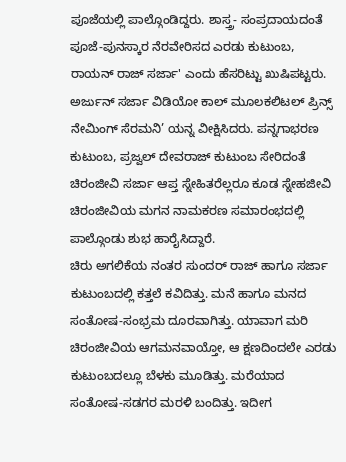ಪೂಜೆಯಲ್ಲಿ ಪಾಲ್ಗೊಂಡಿದ್ದರು. ಶಾಸ್ತ್ರ- ಸಂಪ್ರದಾಯದಂತೆ ಪೂಜೆ-ಪುನಸ್ಕಾರ ನೆರವೇರಿಸದ ಎರಡು ಕುಟುಂಬ, ರಾಯನ್ ರಾಜ್ ಸರ್ಜಾ' ಎಂದು ಹೆಸರಿಟ್ಟು ಖುಷಿಪಟ್ಟರು. ಅರ್ಜುನ್ ಸರ್ಜಾ ವಿಡಿಯೋ ಕಾಲ್ ಮೂಲಕಲಿಟಲ್ ಪ್ರಿನ್ಸ್ ನೇಮಿಂಗ್ ಸೆರಮನಿ’ ಯನ್ನ ವೀಕ್ಷಿಸಿದರು. ಪನ್ನಗಾಭರಣ ಕುಟುಂಬ, ಪ್ರಜ್ವಲ್ ದೇವರಾಜ್ ಕುಟುಂಬ ಸೇರಿದಂತೆ ಚಿರಂಜೀವಿ ಸರ್ಜಾ ಆಪ್ತ ಸ್ನೇಹಿತರೆಲ್ಲರೂ ಕೂಡ ಸ್ನೇಹಜೀವಿ ಚಿರಂಜೀವಿಯ ಮಗನ ನಾಮಕರಣ ಸಮಾರಂಭದಲ್ಲಿ ಪಾಲ್ಗೊಂಡು ಶುಭ ಹಾರೈಸಿದ್ದಾರೆ.
ಚಿರು ಅಗಲಿಕೆಯ ನಂತರ ಸುಂದರ್ ರಾಜ್ ಹಾಗೂ ಸರ್ಜಾ ಕುಟುಂಬದಲ್ಲಿ ಕತ್ತಲೆ ಕವಿದಿತ್ತು. ಮನೆ ಹಾಗೂ ಮನದ ಸಂತೋಷ-ಸಂಭ್ರಮ ದೂರವಾಗಿತ್ತು. ಯಾವಾಗ ಮರಿ ಚಿರಂಜೀವಿಯ ಆಗಮನವಾಯ್ತೋ, ಆ ಕ್ಷಣದಿಂದಲೇ ಎರಡು ಕುಟುಂಬದಲ್ಲೂ ಬೆಳಕು ಮೂಡಿತ್ತು. ಮರೆಯಾದ ಸಂತೋಷ-ಸಡಗರ ಮರಳಿ ಬಂದಿತ್ತು. ಇದೀಗ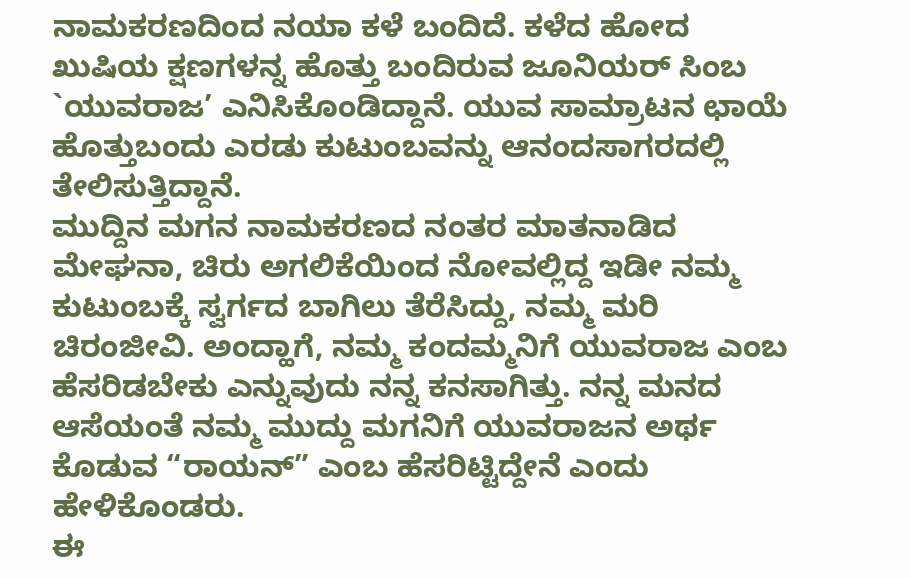ನಾಮಕರಣದಿಂದ ನಯಾ ಕಳೆ ಬಂದಿದೆ. ಕಳೆದ ಹೋದ ಖುಷಿಯ ಕ್ಷಣಗಳನ್ನ ಹೊತ್ತು ಬಂದಿರುವ ಜೂನಿಯರ್ ಸಿಂಬ `ಯುವರಾಜ’ ಎನಿಸಿಕೊಂಡಿದ್ದಾನೆ. ಯುವ ಸಾಮ್ರಾಟನ ಛಾಯೆ ಹೊತ್ತುಬಂದು ಎರಡು ಕುಟುಂಬವನ್ನು ಆನಂದಸಾಗರದಲ್ಲಿ ತೇಲಿಸುತ್ತಿದ್ದಾನೆ.
ಮುದ್ದಿನ ಮಗನ ನಾಮಕರಣದ ನಂತರ ಮಾತನಾಡಿದ ಮೇಘನಾ, ಚಿರು ಅಗಲಿಕೆಯಿಂದ ನೋವಲ್ಲಿದ್ದ ಇಡೀ ನಮ್ಮ ಕುಟುಂಬಕ್ಕೆ ಸ್ವರ್ಗದ ಬಾಗಿಲು ತೆರೆಸಿದ್ದು, ನಮ್ಮ ಮರಿ ಚಿರಂಜೀವಿ. ಅಂದ್ಹಾಗೆ, ನಮ್ಮ ಕಂದಮ್ಮನಿಗೆ ಯುವರಾಜ ಎಂಬ ಹೆಸರಿಡಬೇಕು ಎನ್ನುವುದು ನನ್ನ ಕನಸಾಗಿತ್ತು. ನನ್ನ ಮನದ ಆಸೆಯಂತೆ ನಮ್ಮ ಮುದ್ದು ಮಗನಿಗೆ ಯುವರಾಜನ ಅರ್ಥ ಕೊಡುವ “ರಾಯನ್” ಎಂಬ ಹೆಸರಿಟ್ಟಿದ್ದೇನೆ ಎಂದು ಹೇಳಿಕೊಂಡರು.
ಈ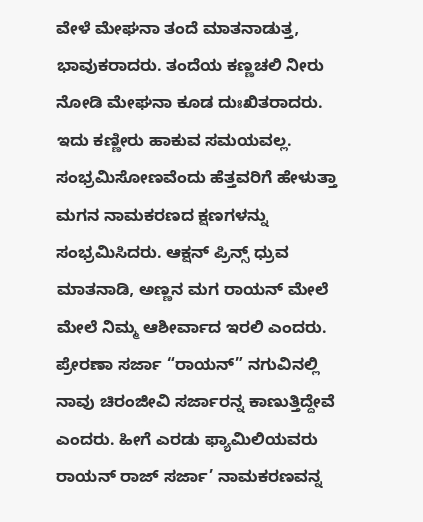ವೇಳೆ ಮೇಘನಾ ತಂದೆ ಮಾತನಾಡುತ್ತ, ಭಾವುಕರಾದರು. ತಂದೆಯ ಕಣ್ಣಚಲಿ ನೀರು ನೋಡಿ ಮೇಘನಾ ಕೂಡ ದುಃಖಿತರಾದರು. ಇದು ಕಣ್ಣೀರು ಹಾಕುವ ಸಮಯವಲ್ಲ. ಸಂಭ್ರಮಿಸೋಣವೆಂದು ಹೆತ್ತವರಿಗೆ ಹೇಳುತ್ತಾ ಮಗನ ನಾಮಕರಣದ ಕ್ಷಣಗಳನ್ನು ಸಂಭ್ರಮಿಸಿದರು. ಆಕ್ಷನ್ ಪ್ರಿನ್ಸ್ ಧ್ರುವ ಮಾತನಾಡಿ, ಅಣ್ಣನ ಮಗ ರಾಯನ್ ಮೇಲೆ ಮೇಲೆ ನಿಮ್ಮ ಆಶೀರ್ವಾದ ಇರಲಿ ಎಂದರು. ಪ್ರೇರಣಾ ಸರ್ಜಾ “ರಾಯನ್” ನಗುವಿನಲ್ಲಿ ನಾವು ಚಿರಂಜೀವಿ ಸರ್ಜಾರನ್ನ ಕಾಣುತ್ತಿದ್ದೇವೆ ಎಂದರು. ಹೀಗೆ ಎರಡು ಫ್ಯಾಮಿಲಿಯವರು ರಾಯನ್ ರಾಜ್ ಸರ್ಜಾ’ ನಾಮಕರಣವನ್ನ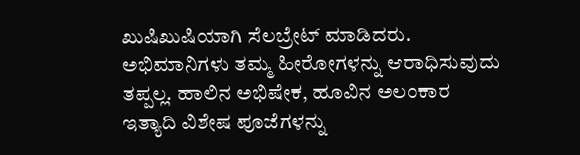ಖುಷಿಖುಷಿಯಾಗಿ ಸೆಲಬ್ರೇಟ್ ಮಾಡಿದರು.
ಅಭಿಮಾನಿಗಳು ತಮ್ಮ ಹೀರೋಗಳನ್ನು ಆರಾಧಿಸುವುದು ತಪ್ಪಲ್ಲ. ಹಾಲಿನ ಅಭಿಷೇಕ, ಹೂವಿನ ಅಲಂಕಾರ ಇತ್ಯಾದಿ ವಿಶೇಷ ಪೂಜೆಗಳನ್ನು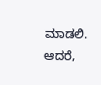ಮಾಡಲಿ. ಆದರೆ,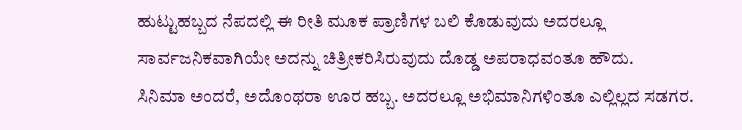ಹುಟ್ಟುಹಬ್ಬದ ನೆಪದಲ್ಲಿ ಈ ರೀತಿ ಮೂಕ ಪ್ರಾಣಿಗಳ ಬಲಿ ಕೊಡುವುದು ಅದರಲ್ಲೂ ಸಾರ್ವಜನಿಕವಾಗಿಯೇ ಅದನ್ನು ಚಿತ್ರೀಕರಿಸಿರುವುದು ದೊಡ್ಡ ಅಪರಾಧವಂತೂ ಹೌದು.
ಸಿನಿಮಾ ಅಂದರೆ, ಅದೊಂಥರಾ ಊರ ಹಬ್ಬ. ಅದರಲ್ಲೂ ಅಭಿಮಾನಿಗಳಿಂತೂ ಎಲ್ಲಿಲ್ಲದ ಸಡಗರ.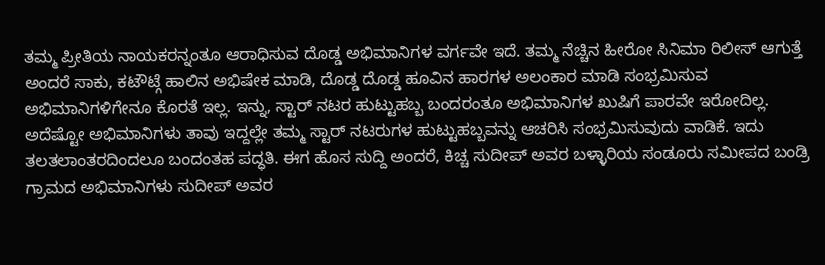ತಮ್ಮ ಪ್ರೀತಿಯ ನಾಯಕರನ್ನಂತೂ ಆರಾಧಿಸುವ ದೊಡ್ಡ ಅಭಿಮಾನಿಗಳ ವರ್ಗವೇ ಇದೆ. ತಮ್ಮ ನೆಚ್ಚಿನ ಹೀರೋ ಸಿನಿಮಾ ರಿಲೀಸ್ ಆಗುತ್ತೆ ಅಂದರೆ ಸಾಕು, ಕಟೌಟ್ಗೆ ಹಾಲಿನ ಅಭಿಷೇಕ ಮಾಡಿ, ದೊಡ್ಡ ದೊಡ್ಡ ಹೂವಿನ ಹಾರಗಳ ಅಲಂಕಾರ ಮಾಡಿ ಸಂಭ್ರಮಿಸುವ ಅಭಿಮಾನಿಗಳಿಗೇನೂ ಕೊರತೆ ಇಲ್ಲ. ಇನ್ನು, ಸ್ಟಾರ್ ನಟರ ಹುಟ್ಟುಹಬ್ಬ ಬಂದರಂತೂ ಅಭಿಮಾನಿಗಳ ಖುಷಿಗೆ ಪಾರವೇ ಇರೋದಿಲ್ಲ. ಅದೆಷ್ಟೋ ಅಭಿಮಾನಿಗಳು ತಾವು ಇದ್ದಲ್ಲೇ ತಮ್ಮ ಸ್ಟಾರ್ ನಟರುಗಳ ಹುಟ್ಟುಹಬ್ಬವನ್ನು ಆಚರಿಸಿ ಸಂಭ್ರಮಿಸುವುದು ವಾಡಿಕೆ. ಇದು ತಲತಲಾಂತರದಿಂದಲೂ ಬಂದಂತಹ ಪದ್ಧತಿ. ಈಗ ಹೊಸ ಸುದ್ದಿ ಅಂದರೆ, ಕಿಚ್ಚ ಸುದೀಪ್ ಅವರ ಬಳ್ಳಾರಿಯ ಸಂಡೂರು ಸಮೀಪದ ಬಂಡ್ರಿ ಗ್ರಾಮದ ಅಭಿಮಾನಿಗಳು ಸುದೀಪ್ ಅವರ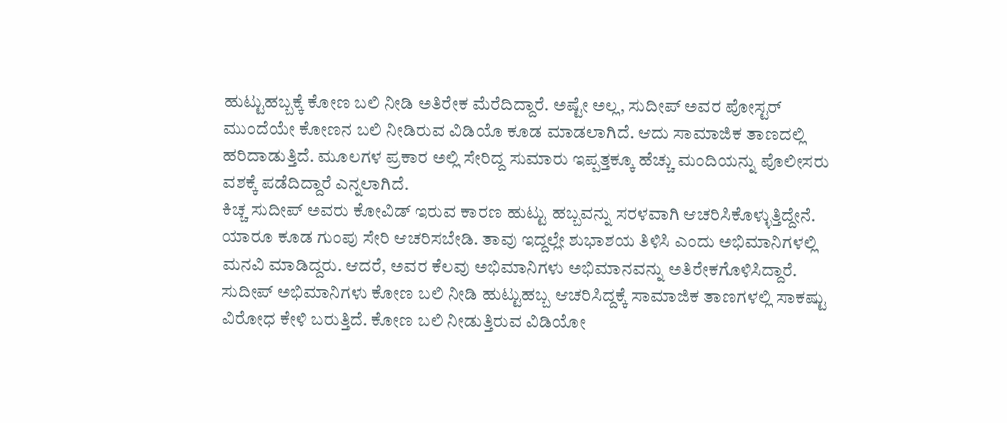ಹುಟ್ಟುಹಬ್ಬಕ್ಕೆ ಕೋಣ ಬಲಿ ನೀಡಿ ಅತಿರೇಕ ಮೆರೆದಿದ್ದಾರೆ. ಅಷ್ಟೇ ಅಲ್ಲ, ಸುದೀಪ್ ಅವರ ಪೋಸ್ಟರ್ ಮುಂದೆಯೇ ಕೋಣನ ಬಲಿ ನೀಡಿರುವ ವಿಡಿಯೊ ಕೂಡ ಮಾಡಲಾಗಿದೆ. ಆದು ಸಾಮಾಜಿಕ ತಾಣದಲ್ಲಿ ಹರಿದಾಡುತ್ತಿದೆ. ಮೂಲಗಳ ಪ್ರಕಾರ ಅಲ್ಲಿ ಸೇರಿದ್ದ ಸುಮಾರು ಇಪ್ಪತ್ತಕ್ಕೂ ಹೆಚ್ಚು ಮಂದಿಯನ್ನು ಪೊಲೀಸರು ವಶಕ್ಕೆ ಪಡೆದಿದ್ದಾರೆ ಎನ್ನಲಾಗಿದೆ.
ಕಿಚ್ಚ ಸುದೀಪ್ ಅವರು ಕೋವಿಡ್ ಇರುವ ಕಾರಣ ಹುಟ್ಟು ಹಬ್ಬವನ್ನು ಸರಳವಾಗಿ ಆಚರಿಸಿಕೊಳ್ಳುತ್ತಿದ್ದೇನೆ. ಯಾರೂ ಕೂಡ ಗುಂಪು ಸೇರಿ ಆಚರಿಸಬೇಡಿ. ತಾವು ಇದ್ದಲ್ಲೇ ಶುಭಾಶಯ ತಿಳಿಸಿ ಎಂದು ಅಭಿಮಾನಿಗಳಲ್ಲಿ ಮನವಿ ಮಾಡಿದ್ದರು. ಆದರೆ, ಅವರ ಕೆಲವು ಅಭಿಮಾನಿಗಳು ಅಭಿಮಾನವನ್ನು ಅತಿರೇಕಗೊಳಿಸಿದ್ದಾರೆ. ಸುದೀಪ್ ಅಭಿಮಾನಿಗಳು ಕೋಣ ಬಲಿ ನೀಡಿ ಹುಟ್ಟುಹಬ್ಬ ಆಚರಿಸಿದ್ದಕ್ಕೆ ಸಾಮಾಜಿಕ ತಾಣಗಳಲ್ಲಿ ಸಾಕಷ್ಟು ವಿರೋಧ ಕೇಳಿ ಬರುತ್ತಿದೆ. ಕೋಣ ಬಲಿ ನೀಡುತ್ತಿರುವ ವಿಡಿಯೋ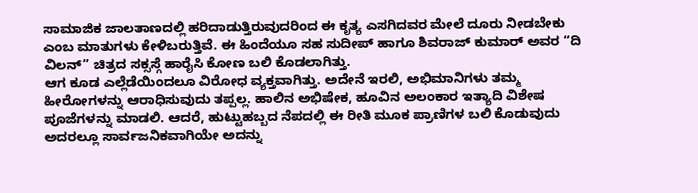ಸಾಮಾಜಿಕ ಜಾಲತಾಣದಲ್ಲಿ ಹರಿದಾಡುತ್ತಿರುವುದರಿಂದ ಈ ಕೃತ್ಯ ಎಸಗಿದವರ ಮೇಲೆ ದೂರು ನೀಡಬೇಕು ಎಂಬ ಮಾತುಗಳು ಕೇಳಿಬರುತ್ತಿವೆ. ಈ ಹಿಂದೆಯೂ ಸಹ ಸುದೀಪ್ ಹಾಗೂ ಶಿವರಾಜ್ ಕುಮಾರ್ ಅವರ “ದಿ ವಿಲನ್” ಚಿತ್ರದ ಸಕ್ಸಸ್ಗೆ ಹಾರೈಸಿ ಕೋಣ ಬಲಿ ಕೊಡಲಾಗಿತ್ತು.
ಆಗ ಕೂಡ ಎಲ್ಲೆಡೆಯಿಂದಲೂ ವಿರೋಧ ವ್ಯಕ್ತವಾಗಿತ್ತು. ಅದೇನೆ ಇರಲಿ, ಅಭಿಮಾನಿಗಳು ತಮ್ಮ ಹೀರೋಗಳನ್ನು ಆರಾಧಿಸುವುದು ತಪ್ಪಲ್ಲ. ಹಾಲಿನ ಅಭಿಷೇಕ, ಹೂವಿನ ಅಲಂಕಾರ ಇತ್ಯಾದಿ ವಿಶೇಷ ಪೂಜೆಗಳನ್ನು ಮಾಡಲಿ. ಆದರೆ, ಹುಟ್ಟುಹಬ್ಬದ ನೆಪದಲ್ಲಿ ಈ ರೀತಿ ಮೂಕ ಪ್ರಾಣಿಗಳ ಬಲಿ ಕೊಡುವುದು ಅದರಲ್ಲೂ ಸಾರ್ವಜನಿಕವಾಗಿಯೇ ಅದನ್ನು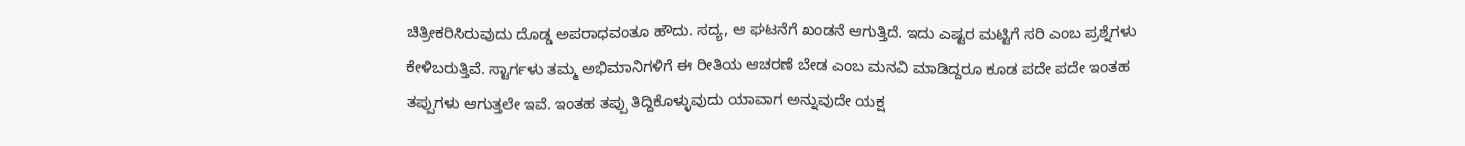ಚಿತ್ರೀಕರಿಸಿರುವುದು ದೊಡ್ಡ ಅಪರಾಧವಂತೂ ಹೌದು. ಸದ್ಯ, ಆ ಘಟನೆಗೆ ಖಂಡನೆ ಆಗುತ್ತಿದೆ. ಇದು ಎಷ್ಟರ ಮಟ್ಟಿಗೆ ಸರಿ ಎಂಬ ಪ್ರಶ್ನೆಗಳು ಕೇಳಿಬರುತ್ತಿವೆ. ಸ್ಟಾರ್ಗಳು ತಮ್ಮ ಅಭಿಮಾನಿಗಳಿಗೆ ಈ ರೀತಿಯ ಆಚರಣೆ ಬೇಡ ಎಂಬ ಮನವಿ ಮಾಡಿದ್ದರೂ ಕೂಡ ಪದೇ ಪದೇ ಇಂತಹ ತಪ್ಪುಗಳು ಆಗುತ್ತಲೇ ಇವೆ. ಇಂತಹ ತಪ್ಪು ತಿದ್ದಿಕೊಳ್ಳುವುದು ಯಾವಾಗ ಅನ್ನುವುದೇ ಯಕ್ಷ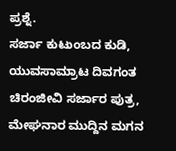ಪ್ರಶ್ನೆ.
ಸರ್ಜಾ ಕುಟುಂಬದ ಕುಡಿ, ಯುವಸಾಮ್ರಾಟ ದಿವಗಂತ ಚಿರಂಜೀವಿ ಸರ್ಜಾರ ಪುತ್ರ, ಮೇಘನಾರ ಮುದ್ದಿನ ಮಗನ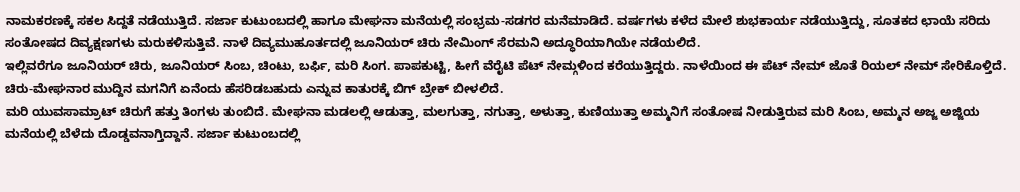ನಾಮಕರಣಕ್ಕೆ ಸಕಲ ಸಿದ್ದತೆ ನಡೆಯುತ್ತಿದೆ. ಸರ್ಜಾ ಕುಟುಂಬದಲ್ಲಿ ಹಾಗೂ ಮೇಘನಾ ಮನೆಯಲ್ಲಿ ಸಂಭ್ರಮ-ಸಡಗರ ಮನೆಮಾಡಿದೆ. ವರ್ಷಗಳು ಕಳೆದ ಮೇಲೆ ಶುಭಕಾರ್ಯ ನಡೆಯುತ್ತಿದ್ದು, ಸೂತಕದ ಛಾಯೆ ಸರಿದು ಸಂತೋಷದ ದಿವ್ಯಕ್ಷಣಗಳು ಮರುಕಳಿಸುತ್ತಿವೆ. ನಾಳೆ ದಿವ್ಯಮುಹೂರ್ತದಲ್ಲಿ ಜೂನಿಯರ್ ಚಿರು ನೇಮಿಂಗ್ ಸೆರಮನಿ ಅದ್ಧೂರಿಯಾಗಿಯೇ ನಡೆಯಲಿದೆ.
ಇಲ್ಲಿವರೆಗೂ ಜೂನಿಯರ್ ಚಿರು, ಜೂನಿಯರ್ ಸಿಂಬ, ಚಿಂಟು, ಬರ್ಫಿ, ಮರಿ ಸಿಂಗ. ಪಾಪಕುಟ್ಟಿ, ಹೀಗೆ ವೆರೈಟಿ ಪೆಟ್ ನೇಮ್ಗಳಿಂದ ಕರೆಯುತ್ತಿದ್ದರು. ನಾಳೆಯಿಂದ ಈ ಪೆಟ್ ನೇಮ್ ಜೊತೆ ರಿಯಲ್ ನೇಮ್ ಸೇರಿಕೊಳ್ತಿದೆ. ಚಿರು-ಮೇಘನಾರ ಮುದ್ದಿನ ಮಗನಿಗೆ ಏನೆಂದು ಹೆಸರಿಡಬಹುದು ಎನ್ನುವ ಕಾತುರಕ್ಕೆ ಬಿಗ್ ಬ್ರೇಕ್ ಬೀಳಲಿದೆ.
ಮರಿ ಯುವಸಾಮ್ರಾಟ್ ಚಿರುಗೆ ಹತ್ತು ತಿಂಗಳು ತುಂಬಿದೆ. ಮೇಘನಾ ಮಡಲಲ್ಲಿ ಆಡುತ್ತಾ, ಮಲಗುತ್ತಾ, ನಗುತ್ತಾ, ಅಳುತ್ತಾ, ಕುಣಿಯುತ್ತಾ ಅಮ್ಮನಿಗೆ ಸಂತೋಷ ನೀಡುತ್ತಿರುವ ಮರಿ ಸಿಂಬ, ಅಮ್ಮನ ಅಜ್ಜ ಅಜ್ಜಿಯ ಮನೆಯಲ್ಲಿ ಬೆಳೆದು ದೊಡ್ಡವನಾಗ್ತಿದ್ದಾನೆ. ಸರ್ಜಾ ಕುಟುಂಬದಲ್ಲಿ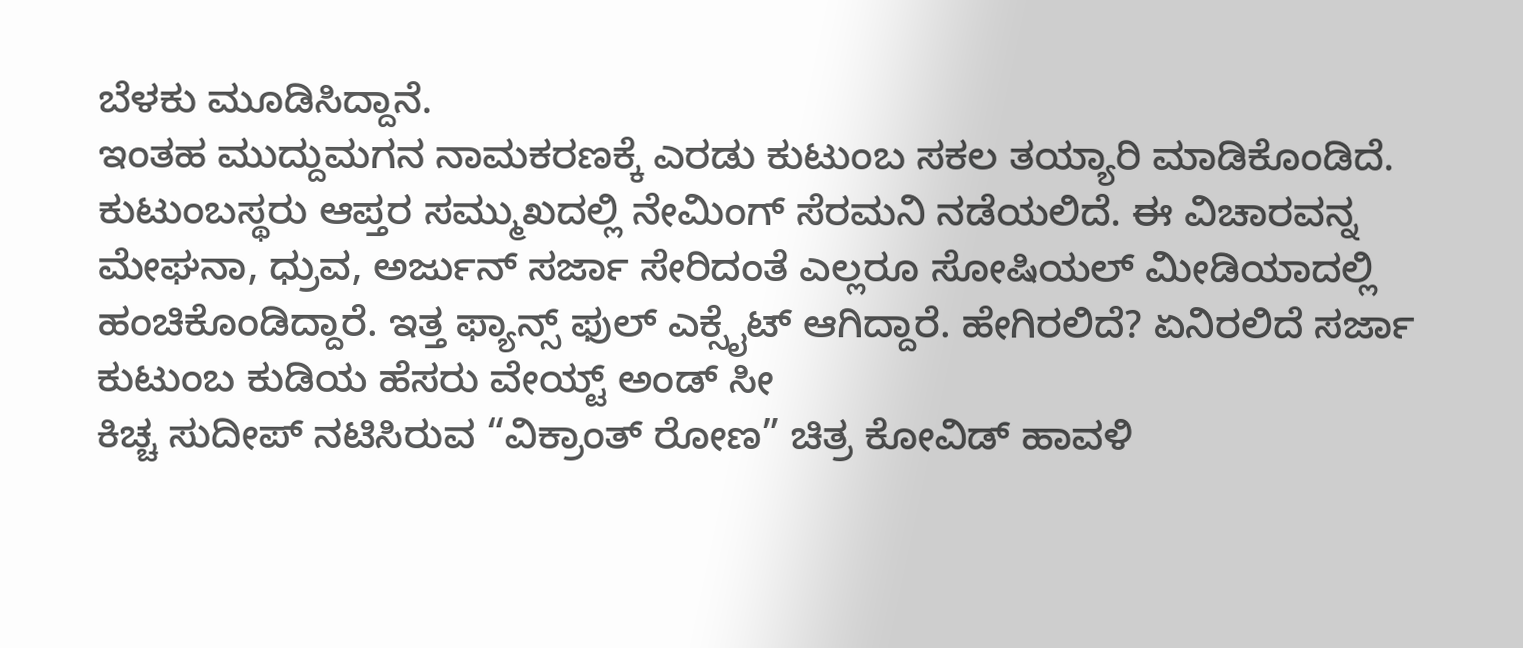ಬೆಳಕು ಮೂಡಿಸಿದ್ದಾನೆ.
ಇಂತಹ ಮುದ್ದುಮಗನ ನಾಮಕರಣಕ್ಕೆ ಎರಡು ಕುಟುಂಬ ಸಕಲ ತಯ್ಯಾರಿ ಮಾಡಿಕೊಂಡಿದೆ. ಕುಟುಂಬಸ್ಥರು ಆಪ್ತರ ಸಮ್ಮುಖದಲ್ಲಿ ನೇಮಿಂಗ್ ಸೆರಮನಿ ನಡೆಯಲಿದೆ. ಈ ವಿಚಾರವನ್ನ ಮೇಘನಾ, ಧ್ರುವ, ಅರ್ಜುನ್ ಸರ್ಜಾ ಸೇರಿದಂತೆ ಎಲ್ಲರೂ ಸೋಷಿಯಲ್ ಮೀಡಿಯಾದಲ್ಲಿ ಹಂಚಿಕೊಂಡಿದ್ದಾರೆ. ಇತ್ತ ಫ್ಯಾನ್ಸ್ ಫುಲ್ ಎಕ್ಸೈಟ್ ಆಗಿದ್ದಾರೆ. ಹೇಗಿರಲಿದೆ? ಏನಿರಲಿದೆ ಸರ್ಜಾ ಕುಟುಂಬ ಕುಡಿಯ ಹೆಸರು ವೇಯ್ಟ್ ಅಂಡ್ ಸೀ
ಕಿಚ್ಚ ಸುದೀಪ್ ನಟಿಸಿರುವ “ವಿಕ್ರಾಂತ್ ರೋಣ” ಚಿತ್ರ ಕೋವಿಡ್ ಹಾವಳಿ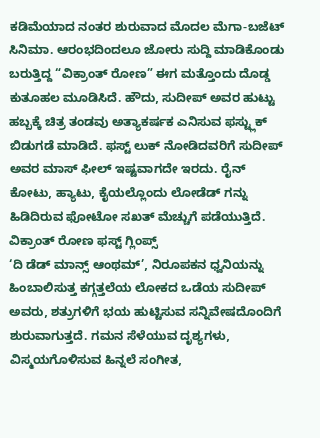ಕಡಿಮೆಯಾದ ನಂತರ ಶುರುವಾದ ಮೊದಲ ಮೆಗಾ-ಬಜೆಟ್ ಸಿನಿಮಾ. ಆರಂಭದಿಂದಲೂ ಜೋರು ಸುದ್ದಿ ಮಾಡಿಕೊಂಡು ಬರುತ್ತಿದ್ದ “ವಿಕ್ರಾಂತ್ ರೋಣ” ಈಗ ಮತ್ತೊಂದು ದೊಡ್ಡ ಕುತೂಹಲ ಮೂಡಿಸಿದೆ. ಹೌದು, ಸುದೀಪ್ ಅವರ ಹುಟ್ಟು ಹಬ್ಬಕ್ಕೆ ಚಿತ್ರ ತಂಡವು ಅತ್ಯಾಕರ್ಷಕ ಎನಿಸುವ ಫಸ್ಟ್ಲುಕ್ ಬಿಡುಗಡೆ ಮಾಡಿದೆ. ಫಸ್ಟ್ ಲುಕ್ ನೋಡಿದವರಿಗೆ ಸುದೀಪ್ ಅವರ ಮಾಸ್ ಫೀಲ್ ಇಷ್ಟವಾಗದೇ ಇರದು. ರೈನ್ ಕೋಟು, ಹ್ಯಾಟು, ಕೈಯಲ್ಲೊಂದು ಲೋಡೆಡ್ ಗನ್ನು ಹಿಡಿದಿರುವ ಫೋಟೋ ಸಖತ್ ಮೆಚ್ಚುಗೆ ಪಡೆಯುತ್ತಿದೆ.
ವಿಕ್ರಾಂತ್ ರೋಣ ಫಸ್ಟ್ ಗ್ಲಿಂಪ್ಸ್
‘ದಿ ಡೆಡ್ ಮಾನ್ಸ್ ಆಂಥಮ್’, ನಿರೂಪಕನ ಧ್ವನಿಯನ್ನು ಹಿಂಬಾಲಿಸುತ್ತ ಕಗ್ಗತ್ತಲೆಯ ಲೋಕದ ಒಡೆಯ ಸುದೀಪ್ ಅವರು, ಶತ್ರುಗಳಿಗೆ ಭಯ ಹುಟ್ಟಿಸುವ ಸನ್ನಿವೇಷದೊಂದಿಗೆ ಶುರುವಾಗುತ್ತದೆ. ಗಮನ ಸೆಳೆಯುವ ದೃಶ್ಯಗಳು, ವಿಸ್ಮಯಗೊಳಿಸುವ ಹಿನ್ನಲೆ ಸಂಗೀತ,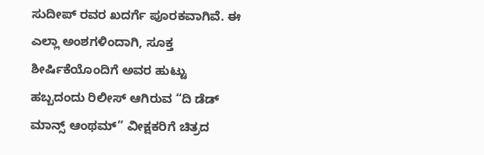ಸುದೀಪ್ ರವರ ಖದರ್ಗೆ ಪೂರಕವಾಗಿವೆ. ಈ ಎಲ್ಲಾ ಅಂಶಗಳಿಂದಾಗಿ, ಸೂಕ್ತ ಶೀರ್ಷಿಕೆಯೊಂದಿಗೆ ಅವರ ಹುಟ್ಟು ಹಬ್ಬದಂದು ರಿಲೀಸ್ ಆಗಿರುವ “ದಿ ಡೆಡ್ ಮಾನ್ಸ್ ಆಂಥಮ್” ವೀಕ್ಷಕರಿಗೆ ಚಿತ್ರದ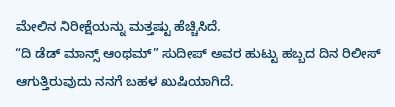ಮೇಲಿನ ನಿರೀಕ್ಷೆಯನ್ನು ಮತ್ತಷ್ಟು ಹೆಚ್ಚಿಸಿದೆ.
“ದಿ ಡೆಡ್ ಮಾನ್ಸ್ ಆಂಥಮ್” ಸುದೀಪ್ ಅವರ ಹುಟ್ಟು ಹಬ್ಬದ ದಿನ ರಿಲೀಸ್ ಆಗುತ್ತಿರುವುದು ನನಗೆ ಬಹಳ ಖುಷಿಯಾಗಿದೆ.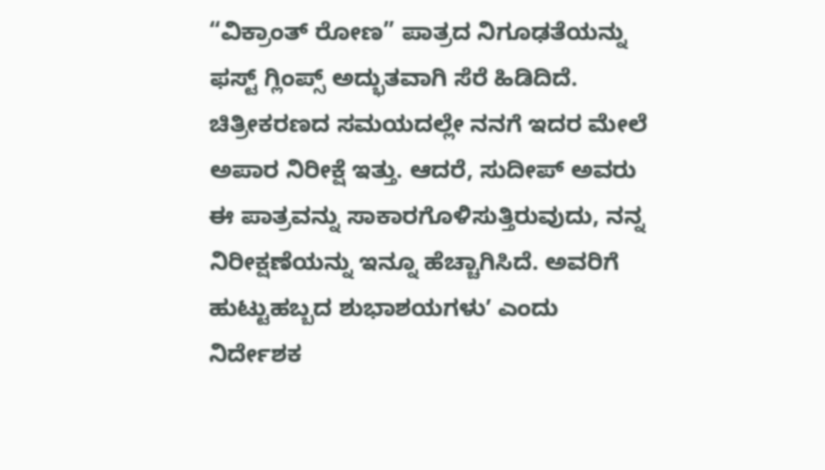“ವಿಕ್ರಾಂತ್ ರೋಣ” ಪಾತ್ರದ ನಿಗೂಢತೆಯನ್ನು ಫಸ್ಟ್ ಗ್ಲಿಂಪ್ಸ್ ಅದ್ಭುತವಾಗಿ ಸೆರೆ ಹಿಡಿದಿದೆ. ಚಿತ್ರೀಕರಣದ ಸಮಯದಲ್ಲೇ ನನಗೆ ಇದರ ಮೇಲೆ ಅಪಾರ ನಿರೀಕ್ಷೆ ಇತ್ತು. ಆದರೆ, ಸುದೀಪ್ ಅವರು ಈ ಪಾತ್ರವನ್ನು ಸಾಕಾರಗೊಳಿಸುತ್ತಿರುವುದು, ನನ್ನ ನಿರೀಕ್ಷಣೆಯನ್ನು ಇನ್ನೂ ಹೆಚ್ಚಾಗಿಸಿದೆ. ಅವರಿಗೆ ಹುಟ್ಟುಹಬ್ಬದ ಶುಭಾಶಯಗಳುʼ ಎಂದು ನಿರ್ದೇಶಕ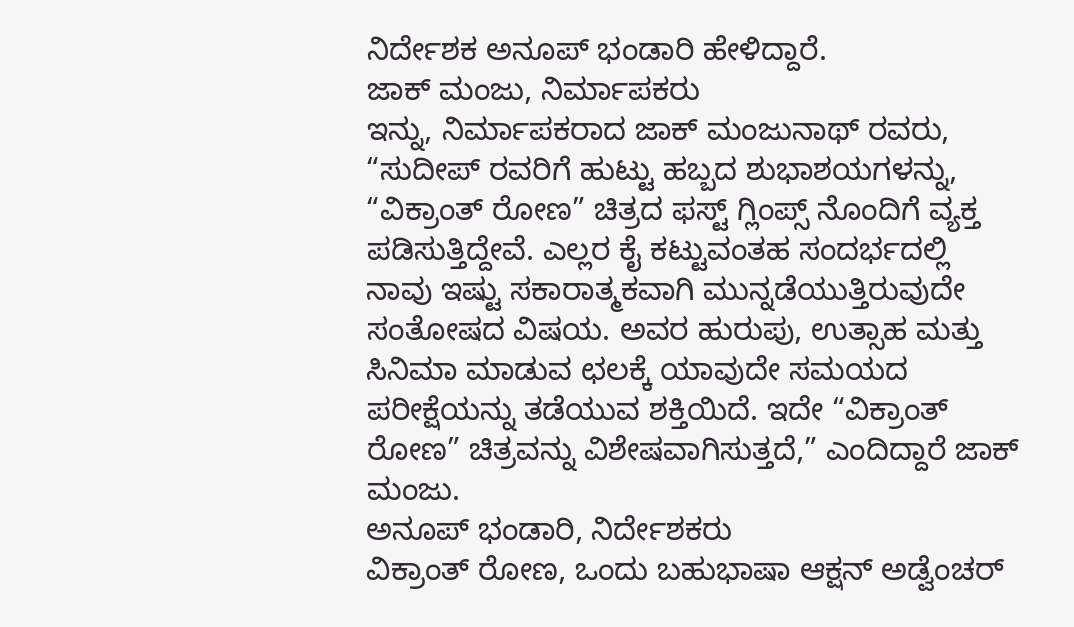ನಿರ್ದೇಶಕ ಅನೂಪ್ ಭಂಡಾರಿ ಹೇಳಿದ್ದಾರೆ.
ಜಾಕ್ ಮಂಜು, ನಿರ್ಮಾಪಕರು
ಇನ್ನು, ನಿರ್ಮಾಪಕರಾದ ಜಾಕ್ ಮಂಜುನಾಥ್ ರವರು, “ಸುದೀಪ್ ರವರಿಗೆ ಹುಟ್ಟು ಹಬ್ಬದ ಶುಭಾಶಯಗಳನ್ನು, “ವಿಕ್ರಾಂತ್ ರೋಣ” ಚಿತ್ರದ ಫಸ್ಟ್ ಗ್ಲಿಂಪ್ಸ್ ನೊಂದಿಗೆ ವ್ಯಕ್ತ ಪಡಿಸುತ್ತಿದ್ದೇವೆ. ಎಲ್ಲರ ಕೈ ಕಟ್ಟುವಂತಹ ಸಂದರ್ಭದಲ್ಲಿ ನಾವು ಇಷ್ಟು ಸಕಾರಾತ್ಮಕವಾಗಿ ಮುನ್ನಡೆಯುತ್ತಿರುವುದೇ ಸಂತೋಷದ ವಿಷಯ. ಅವರ ಹುರುಪು, ಉತ್ಸಾಹ ಮತ್ತು ಸಿನಿಮಾ ಮಾಡುವ ಛಲಕ್ಕೆ ಯಾವುದೇ ಸಮಯದ ಪರೀಕ್ಷೆಯನ್ನು ತಡೆಯುವ ಶಕ್ತಿಯಿದೆ. ಇದೇ “ವಿಕ್ರಾಂತ್ ರೋಣ” ಚಿತ್ರವನ್ನು ವಿಶೇಷವಾಗಿಸುತ್ತದೆ,” ಎಂದಿದ್ದಾರೆ ಜಾಕ್ ಮಂಜು.
ಅನೂಪ್ ಭಂಡಾರಿ, ನಿರ್ದೇಶಕರು
ವಿಕ್ರಾಂತ್ ರೋಣ, ಒಂದು ಬಹುಭಾಷಾ ಆಕ್ಷನ್ ಅಡ್ವೆಂಚರ್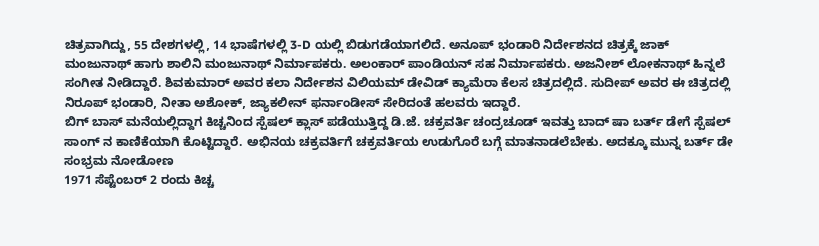ಚಿತ್ರವಾಗಿದ್ದು, 55 ದೇಶಗಳಲ್ಲಿ, 14 ಭಾಷೆಗಳಲ್ಲಿ 3-D ಯಲ್ಲಿ ಬಿಡುಗಡೆಯಾಗಲಿದೆ. ಅನೂಪ್ ಭಂಡಾರಿ ನಿರ್ದೇಶನದ ಚಿತ್ರಕ್ಕೆ ಜಾಕ್ ಮಂಜುನಾಥ್ ಹಾಗು ಶಾಲಿನಿ ಮಂಜುನಾಥ್ ನಿರ್ಮಾಪಕರು. ಅಲಂಕಾರ್ ಪಾಂಡಿಯನ್ ಸಹ ನಿರ್ಮಾಪಕರು. ಅಜನೀಶ್ ಲೋಕನಾಥ್ ಹಿನ್ನಲೆ ಸಂಗೀತ ನೀಡಿದ್ದಾರೆ. ಶಿವಕುಮಾರ್ ಅವರ ಕಲಾ ನಿರ್ದೇಶನ ವಿಲಿಯಮ್ ಡೇವಿಡ್ ಕ್ಯಾಮೆರಾ ಕೆಲಸ ಚಿತ್ರದಲ್ಲಿದೆ. ಸುದೀಪ್ ಅವರ ಈ ಚಿತ್ರದಲ್ಲಿ ನಿರೂಪ್ ಭಂಡಾರಿ, ನೀತಾ ಅಶೋಕ್, ಜ್ಯಾಕಲೀನ್ ಫರ್ನಾಂಡೀಸ್ ಸೇರಿದಂತೆ ಹಲವರು ಇದ್ದಾರೆ.
ಬಿಗ್ ಬಾಸ್ ಮನೆಯಲ್ಲಿದ್ದಾಗ ಕಿಚ್ಚನಿಂದ ಸ್ಪೆಷಲ್ ಕ್ಲಾಸ್ ಪಡೆಯುತ್ತಿದ್ದ ಡಿ.ಜೆ. ಚಕ್ರವರ್ತಿ ಚಂದ್ರಚೂಡ್ ಇವತ್ತು ಬಾದ್ ಷಾ ಬರ್ತ್ ಡೇಗೆ ಸ್ಪೆಷಲ್ ಸಾಂಗ್ ನ ಕಾಣಿಕೆಯಾಗಿ ಕೊಟ್ಟಿದ್ದಾರೆ. ಅಭಿನಯ ಚಕ್ರವರ್ತಿಗೆ ಚಕ್ರವರ್ತಿಯ ಉಡುಗೊರೆ ಬಗ್ಗೆ ಮಾತನಾಡಲೆಬೇಕು. ಅದಕ್ಕೂ ಮುನ್ನ ಬರ್ತ್ ಡೇ ಸಂಭ್ರಮ ನೋಡೋಣ
1971 ಸೆಪ್ಟೆಂಬರ್ 2 ರಂದು ಕಿಚ್ಚ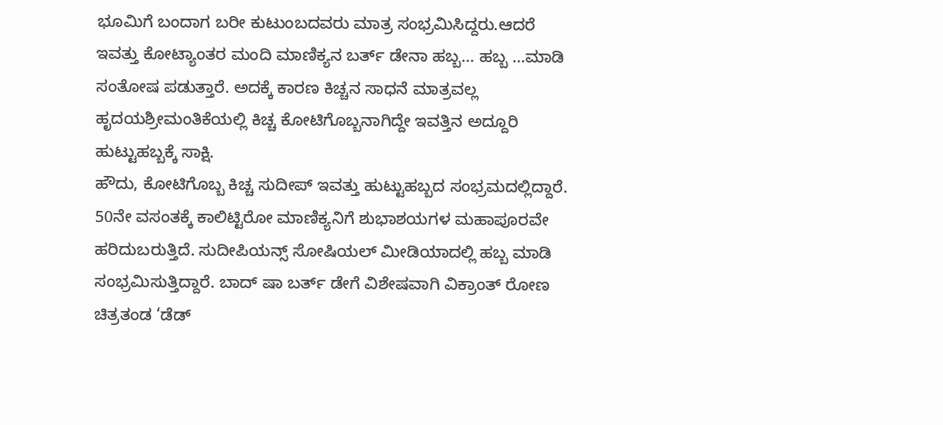ಭೂಮಿಗೆ ಬಂದಾಗ ಬರೀ ಕುಟುಂಬದವರು ಮಾತ್ರ ಸಂಭ್ರಮಿಸಿದ್ದರು.ಆದರೆ ಇವತ್ತು ಕೋಟ್ಯಾಂತರ ಮಂದಿ ಮಾಣಿಕ್ಯನ ಬರ್ತ್ ಡೇನಾ ಹಬ್ಬ… ಹಬ್ಬ …ಮಾಡಿ ಸಂತೋಷ ಪಡುತ್ತಾರೆ. ಅದಕ್ಕೆ ಕಾರಣ ಕಿಚ್ಚನ ಸಾಧನೆ ಮಾತ್ರವಲ್ಲ ಹೃದಯಶ್ರೀಮಂತಿಕೆಯಲ್ಲಿ ಕಿಚ್ಚ ಕೋಟಿಗೊಬ್ಬನಾಗಿದ್ದೇ ಇವತ್ತಿನ ಅದ್ದೂರಿ ಹುಟ್ಟುಹಬ್ಬಕ್ಕೆ ಸಾಕ್ಷಿ.
ಹೌದು, ಕೋಟಿಗೊಬ್ಬ ಕಿಚ್ಚ ಸುದೀಪ್ ಇವತ್ತು ಹುಟ್ಟುಹಬ್ಬದ ಸಂಭ್ರಮದಲ್ಲಿದ್ದಾರೆ. 50ನೇ ವಸಂತಕ್ಕೆ ಕಾಲಿಟ್ಟಿರೋ ಮಾಣಿಕ್ಯನಿಗೆ ಶುಭಾಶಯಗಳ ಮಹಾಪೂರವೇ ಹರಿದುಬರುತ್ತಿದೆ. ಸುದೀಪಿಯನ್ಸ್ ಸೋಷಿಯಲ್ ಮೀಡಿಯಾದಲ್ಲಿ ಹಬ್ಬ ಮಾಡಿ ಸಂಭ್ರಮಿಸುತ್ತಿದ್ದಾರೆ. ಬಾದ್ ಷಾ ಬರ್ತ್ ಡೇಗೆ ವಿಶೇಷವಾಗಿ ವಿಕ್ರಾಂತ್ ರೋಣ ಚಿತ್ರತಂಡ ‘ಡೆಡ್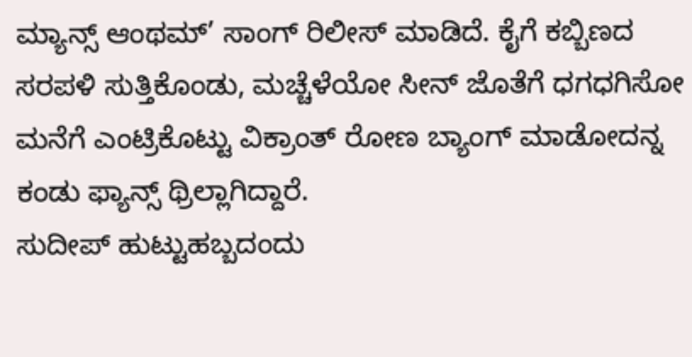ಮ್ಯಾನ್ಸ್ ಆಂಥಮ್’ ಸಾಂಗ್ ರಿಲೀಸ್ ಮಾಡಿದೆ. ಕೈಗೆ ಕಬ್ಬಿಣದ ಸರಪಳಿ ಸುತ್ತಿಕೊಂಡು, ಮಚ್ಚೆಳೆಯೋ ಸೀನ್ ಜೊತೆಗೆ ಧಗಧಗಿಸೋ ಮನೆಗೆ ಎಂಟ್ರಿಕೊಟ್ಟು ವಿಕ್ರಾಂತ್ ರೋಣ ಬ್ಯಾಂಗ್ ಮಾಡೋದನ್ನ ಕಂಡು ಫ್ಯಾನ್ಸ್ ಥ್ರಿಲ್ಲಾಗಿದ್ದಾರೆ.
ಸುದೀಪ್ ಹುಟ್ಟುಹಬ್ಬದಂದು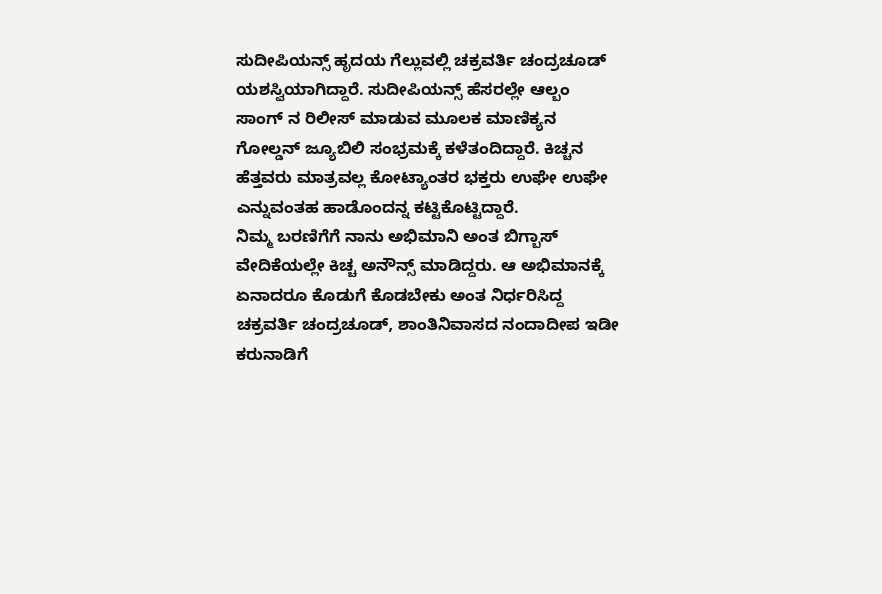ಸುದೀಪಿಯನ್ಸ್ ಹೃದಯ ಗೆಲ್ಲುವಲ್ಲಿ ಚಕ್ರವರ್ತಿ ಚಂದ್ರಚೂಡ್ ಯಶಸ್ವಿಯಾಗಿದ್ದಾರೆ. ಸುದೀಪಿಯನ್ಸ್ ಹೆಸರಲ್ಲೇ ಆಲ್ಬಂ ಸಾಂಗ್ ನ ರಿಲೀಸ್ ಮಾಡುವ ಮೂಲಕ ಮಾಣಿಕ್ಯನ ಗೋಲ್ಡನ್ ಜ್ಯೂಬಿಲಿ ಸಂಭ್ರಮಕ್ಕೆ ಕಳೆತಂದಿದ್ದಾರೆ. ಕಿಚ್ಚನ ಹೆತ್ತವರು ಮಾತ್ರವಲ್ಲ ಕೋಟ್ಯಾಂತರ ಭಕ್ತರು ಉಘೇ ಉಘೇ ಎನ್ನುವಂತಹ ಹಾಡೊಂದನ್ನ ಕಟ್ಟಿಕೊಟ್ಟಿದ್ದಾರೆ.
ನಿಮ್ಮ ಬರಣಿಗೆಗೆ ನಾನು ಅಭಿಮಾನಿ ಅಂತ ಬಿಗ್ಬಾಸ್ ವೇದಿಕೆಯಲ್ಲೇ ಕಿಚ್ಚ ಅನೌನ್ಸ್ ಮಾಡಿದ್ದರು. ಆ ಅಭಿಮಾನಕ್ಕೆ ಏನಾದರೂ ಕೊಡುಗೆ ಕೊಡಬೇಕು ಅಂತ ನಿರ್ಧರಿಸಿದ್ದ ಚಕ್ರವರ್ತಿ ಚಂದ್ರಚೂಡ್, ಶಾಂತಿನಿವಾಸದ ನಂದಾದೀಪ ಇಡೀ ಕರುನಾಡಿಗೆ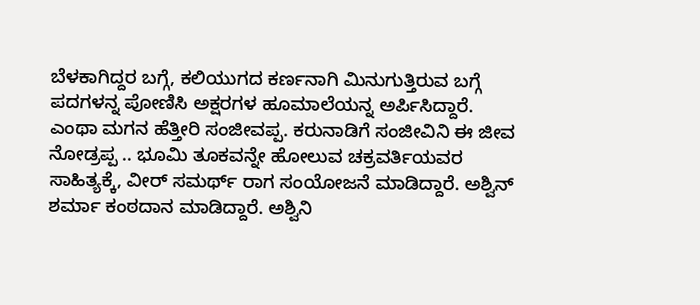ಬೆಳಕಾಗಿದ್ದರ ಬಗ್ಗೆ, ಕಲಿಯುಗದ ಕರ್ಣನಾಗಿ ಮಿನುಗುತ್ತಿರುವ ಬಗ್ಗೆ ಪದಗಳನ್ನ ಪೋಣಿಸಿ ಅಕ್ಷರಗಳ ಹೂಮಾಲೆಯನ್ನ ಅರ್ಪಿಸಿದ್ದಾರೆ.
ಎಂಥಾ ಮಗನ ಹೆತ್ತೀರಿ ಸಂಜೀವಪ್ಪ. ಕರುನಾಡಿಗೆ ಸಂಜೀವಿನಿ ಈ ಜೀವ ನೋಡ್ರಪ್ಪ .. ಭೂಮಿ ತೂಕವನ್ನೇ ಹೋಲುವ ಚಕ್ರವರ್ತಿಯವರ ಸಾಹಿತ್ಯಕ್ಕೆ, ವೀರ್ ಸಮರ್ಥ್ ರಾಗ ಸಂಯೋಜನೆ ಮಾಡಿದ್ದಾರೆ. ಅಶ್ವಿನ್ ಶರ್ಮಾ ಕಂಠದಾನ ಮಾಡಿದ್ದಾರೆ. ಅಶ್ವಿನಿ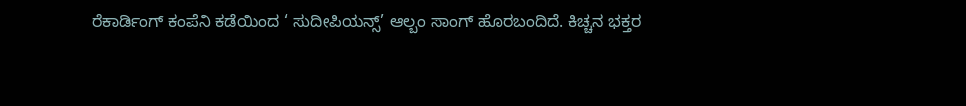ರೆಕಾರ್ಡಿಂಗ್ ಕಂಪೆನಿ ಕಡೆಯಿಂದ ‘ ಸುದೀಪಿಯನ್ಸ್’ ಆಲ್ಬಂ ಸಾಂಗ್ ಹೊರಬಂದಿದೆ. ಕಿಚ್ಚನ ಭಕ್ತರ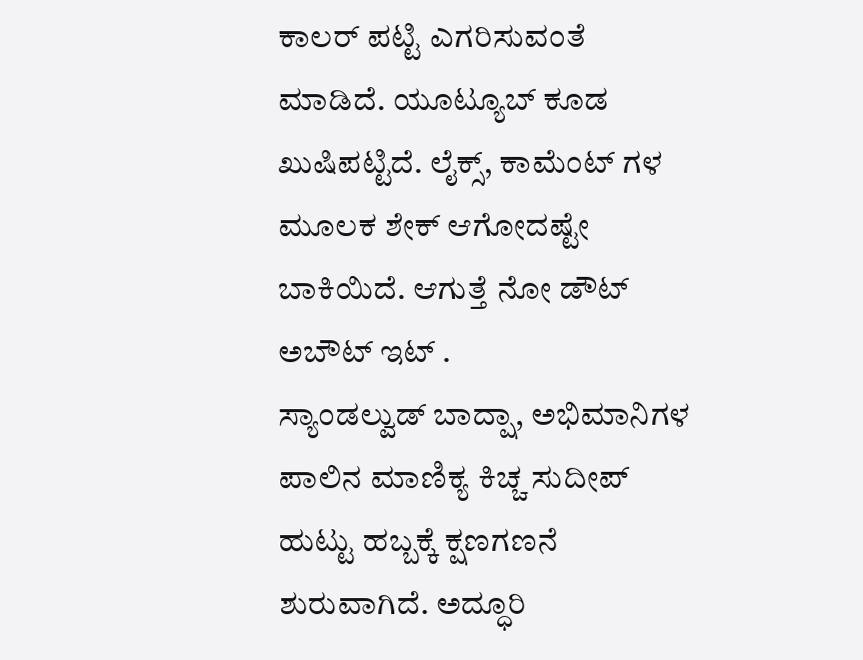ಕಾಲರ್ ಪಟ್ಟಿ ಎಗರಿಸುವಂತೆ ಮಾಡಿದೆ. ಯೂಟ್ಯೂಬ್ ಕೂಡ ಖುಷಿಪಟ್ಟಿದೆ. ಲೈಕ್ಸ್, ಕಾಮೆಂಟ್ ಗಳ ಮೂಲಕ ಶೇಕ್ ಆಗೋದಷ್ಟೇ ಬಾಕಿಯಿದೆ. ಆಗುತ್ತೆ ನೋ ಡೌಟ್ ಅಬೌಟ್ ಇಟ್ .
ಸ್ಯಾಂಡಲ್ವುಡ್ ಬಾದ್ಷಾ, ಅಭಿಮಾನಿಗಳ ಪಾಲಿನ ಮಾಣಿಕ್ಯ ಕಿಚ್ಚ ಸುದೀಪ್ ಹುಟ್ಟು ಹಬ್ಬಕ್ಕೆ ಕ್ಷಣಗಣನೆ ಶುರುವಾಗಿದೆ. ಅದ್ಧೂರಿ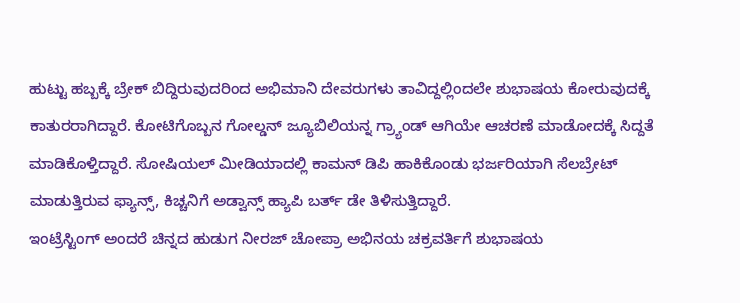ಹುಟ್ಟು ಹಬ್ಬಕ್ಕೆ ಬ್ರೇಕ್ ಬಿದ್ದಿರುವುದರಿಂದ ಅಭಿಮಾನಿ ದೇವರುಗಳು ತಾವಿದ್ದಲ್ಲಿಂದಲೇ ಶುಭಾಷಯ ಕೋರುವುದಕ್ಕೆ ಕಾತುರರಾಗಿದ್ದಾರೆ. ಕೋಟಿಗೊಬ್ಬನ ಗೋಲ್ಡನ್ ಜ್ಯೂಬಿಲಿಯನ್ನ ಗ್ರ್ಯಾಂಡ್ ಆಗಿಯೇ ಆಚರಣೆ ಮಾಡೋದಕ್ಕೆ ಸಿದ್ದತೆ ಮಾಡಿಕೊಳ್ತಿದ್ದಾರೆ. ಸೋಷಿಯಲ್ ಮೀಡಿಯಾದಲ್ಲಿ ಕಾಮನ್ ಡಿಪಿ ಹಾಕಿಕೊಂಡು ಭರ್ಜರಿಯಾಗಿ ಸೆಲಬ್ರೇಟ್ ಮಾಡುತ್ತಿರುವ ಫ್ಯಾನ್ಸ್, ಕಿಚ್ಚನಿಗೆ ಅಡ್ವಾನ್ಸ್ ಹ್ಯಾಪಿ ಬರ್ತ್ ಡೇ ತಿಳಿಸುತ್ತಿದ್ದಾರೆ.
ಇಂಟ್ರೆಸ್ಟಿಂಗ್ ಅಂದರೆ ಚಿನ್ನದ ಹುಡುಗ ನೀರಜ್ ಚೋಪ್ರಾ ಅಭಿನಯ ಚಕ್ರವರ್ತಿಗೆ ಶುಭಾಷಯ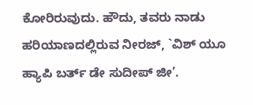ಕೋರಿರುವುದು. ಹೌದು, ತವರು ನಾಡು ಹರಿಯಾಣದಲ್ಲಿರುವ ನೀರಜ್, `ವಿಶ್ ಯೂ ಹ್ಯಾಪಿ ಬರ್ತ್ ಡೇ ಸುದೀಪ್ ಜೀ’.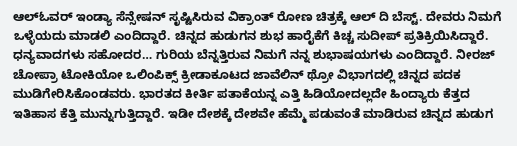ಆಲ್ಓವರ್ ಇಂಡ್ಯಾ ಸೆನ್ಸೇಷನ್ ಸೃಷ್ಟಿಸಿರುವ ವಿಕ್ರಾಂತ್ ರೋಣ ಚಿತ್ರಕ್ಕೆ ಆಲ್ ದಿ ಬೆಸ್ಟ್. ದೇವರು ನಿಮಗೆ ಒಳ್ಳೆಯದು ಮಾಡಲಿ ಎಂದಿದ್ದಾರೆ. ಚಿನ್ನದ ಹುಡುಗನ ಶುಭ ಹಾರೈಕೆಗೆ ಕಿಚ್ಚ ಸುದೀಪ್ ಪ್ರತಿಕ್ರಿಯಿಸಿದ್ದಾರೆ.
ಧನ್ಯವಾದಗಳು ಸಹೋದರ… ಗುರಿಯ ಬೆನ್ನತ್ತಿರುವ ನಿಮಗೆ ನನ್ನ ಶುಭಾಷಯಗಳು ಎಂದಿದ್ದಾರೆ. ನೀರಜ್ ಚೋಪ್ರಾ ಟೋಕಿಯೋ ಒಲಿಂಪಿಕ್ಸ್ ಕ್ರೀಡಾಕೂಟದ ಜಾವೆಲಿನ್ ಥ್ರೋ ವಿಭಾಗದಲ್ಲಿ ಚಿನ್ನದ ಪದಕ ಮುಡಿಗೇರಿಸಿಕೊಂಡವರು. ಭಾರತದ ಕೀರ್ತಿ ಪತಾಕೆಯನ್ನ ಎತ್ತಿ ಹಿಡಿಯೋದಲ್ಲದೇ ಹಿಂದ್ಯಾರು ಕೆತ್ತದ ಇತಿಹಾಸ ಕೆತ್ತಿ ಮುನ್ನುಗುತ್ತಿದ್ದಾರೆ. ಇಡೀ ದೇಶಕ್ಕೆ ದೇಶವೇ ಹೆಮ್ಮೆ ಪಡುವಂತೆ ಮಾಡಿರುವ ಚಿನ್ನದ ಹುಡುಗ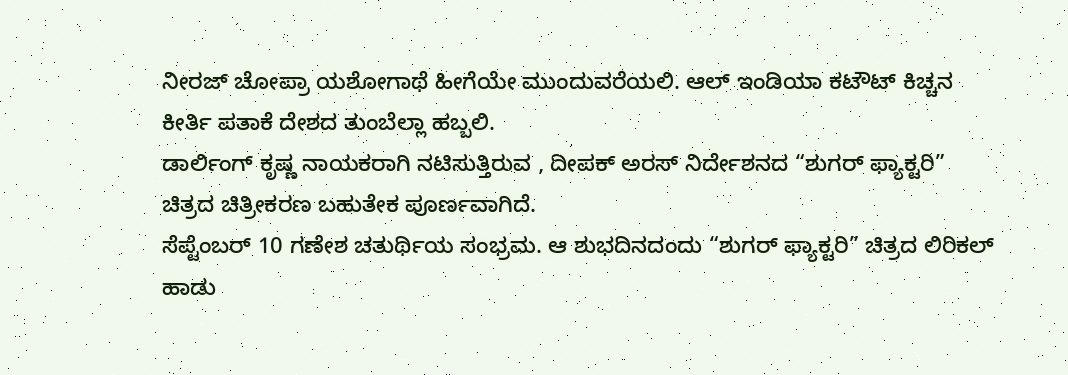ನೀರಜ್ ಚೋಪ್ರಾ ಯಶೋಗಾಥೆ ಹೀಗೆಯೇ ಮುಂದುವರೆಯಲಿ. ಆಲ್ ಇಂಡಿಯಾ ಕಟೌಟ್ ಕಿಚ್ಚನ ಕೀರ್ತಿ ಪತಾಕೆ ದೇಶದ ತುಂಬೆಲ್ಲಾ ಹಬ್ಬಲಿ.
ಡಾರ್ಲಿಂಗ್ ಕೃಷ್ಣ ನಾಯಕರಾಗಿ ನಟಿಸುತ್ತಿರುವ , ದೀಪಕ್ ಅರಸ್ ನಿರ್ದೇಶನದ “ಶುಗರ್ ಫ್ಯಾಕ್ಟರಿ” ಚಿತ್ರದ ಚಿತ್ರೀಕರಣ ಬಹುತೇಕ ಪೂರ್ಣವಾಗಿದೆ.
ಸೆಪ್ಟೆಂಬರ್ 10 ಗಣೇಶ ಚತುರ್ಥಿಯ ಸಂಭ್ರಮ. ಆ ಶುಭದಿನದಂದು “ಶುಗರ್ ಫ್ಯಾಕ್ಟರಿ” ಚಿತ್ರದ ಲಿರಿಕಲ್ ಹಾಡು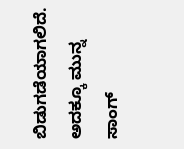ಬಿಡುಗಡೆಯಾಗಲಿದೆ. ಅದಕ್ಕೂ ಮುನ್ನ ಸಾಂಗ್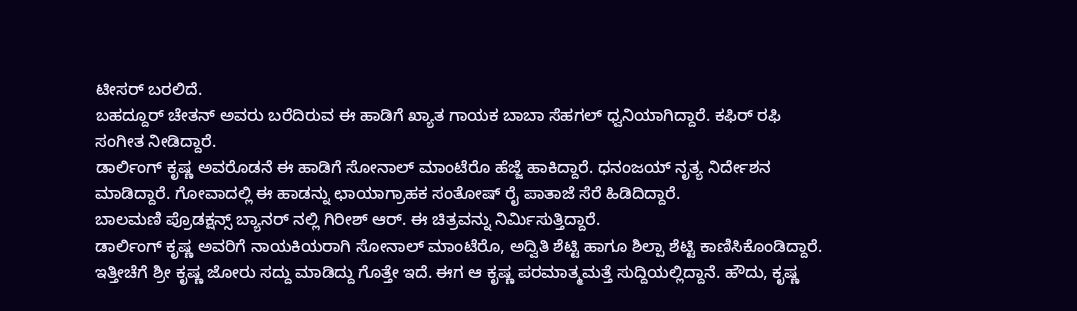ಟೀಸರ್ ಬರಲಿದೆ.
ಬಹದ್ದೂರ್ ಚೇತನ್ ಅವರು ಬರೆದಿರುವ ಈ ಹಾಡಿಗೆ ಖ್ಯಾತ ಗಾಯಕ ಬಾಬಾ ಸೆಹಗಲ್ ಧ್ವನಿಯಾಗಿದ್ದಾರೆ. ಕಫಿರ್ ರಫಿ ಸಂಗೀತ ನೀಡಿದ್ದಾರೆ.
ಡಾರ್ಲಿಂಗ್ ಕೃಷ್ಣ ಅವರೊಡನೆ ಈ ಹಾಡಿಗೆ ಸೋನಾಲ್ ಮಾಂಟೆರೊ ಹೆಜ್ಜೆ ಹಾಕಿದ್ದಾರೆ. ಧನಂಜಯ್ ನೃತ್ಯ ನಿರ್ದೇಶನ ಮಾಡಿದ್ದಾರೆ. ಗೋವಾದಲ್ಲಿ ಈ ಹಾಡನ್ನು ಛಾಯಾಗ್ರಾಹಕ ಸಂತೋಷ್ ರೈ ಪಾತಾಜೆ ಸೆರೆ ಹಿಡಿದಿದ್ದಾರೆ.
ಬಾಲಮಣಿ ಪ್ರೊಡಕ್ಷನ್ಸ್ ಬ್ಯಾನರ್ ನಲ್ಲಿ ಗಿರೀಶ್ ಆರ್. ಈ ಚಿತ್ರವನ್ನು ನಿರ್ಮಿಸುತ್ತಿದ್ದಾರೆ.
ಡಾರ್ಲಿಂಗ್ ಕೃಷ್ಣ ಅವರಿಗೆ ನಾಯಕಿಯರಾಗಿ ಸೋನಾಲ್ ಮಾಂಟೆರೊ, ಅದ್ವಿತಿ ಶೆಟ್ಟಿ ಹಾಗೂ ಶಿಲ್ಪಾ ಶೆಟ್ಟಿ ಕಾಣಿಸಿಕೊಂಡಿದ್ದಾರೆ.
ಇತ್ತೀಚೆಗೆ ಶ್ರೀ ಕೃಷ್ಣ ಜೋರು ಸದ್ದು ಮಾಡಿದ್ದು ಗೊತ್ತೇ ಇದೆ. ಈಗ ಆ ಕೃಷ್ಣ ಪರಮಾತ್ಮಮತ್ತೆ ಸುದ್ದಿಯಲ್ಲಿದ್ದಾನೆ. ಹೌದು, ಕೃಷ್ಣ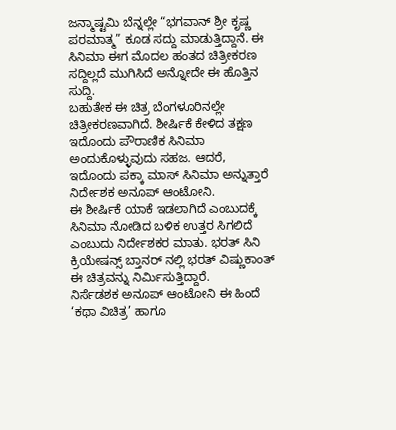ಜನ್ಮಾಷ್ಟಮಿ ಬೆನ್ನಲ್ಲೇ “ಭಗವಾನ್ ಶ್ರೀ ಕೃಷ್ಣ ಪರಮಾತ್ಮ” ಕೂಡ ಸದ್ದು ಮಾಡುತ್ತಿದ್ದಾನೆ. ಈ ಸಿನಿಮಾ ಈಗ ಮೊದಲ ಹಂತದ ಚಿತ್ರೀಕರಣ ಸದ್ದಿಲ್ಲದೆ ಮುಗಿಸಿದೆ ಅನ್ನೋದೇ ಈ ಹೊತ್ತಿನ ಸುದ್ದಿ.
ಬಹುತೇಕ ಈ ಚಿತ್ರ ಬೆಂಗಳೂರಿನಲ್ಲೇ ಚಿತ್ರೀಕರಣವಾಗಿದೆ. ಶೀರ್ಷಿಕೆ ಕೇಳಿದ ತಕ್ಷಣ ಇದೊಂದು ಪೌರಾಣಿಕ ಸಿನಿಮಾ ಅಂದುಕೊಳ್ಳುವುದು ಸಹಜ. ಆದರೆ, ಇದೊಂದು ಪಕ್ಕಾ ಮಾಸ್ ಸಿನಿಮಾ ಅನ್ನುತ್ತಾರೆ ನಿರ್ದೇಶಕ ಅನೂಪ್ ಆಂಟೋನಿ.
ಈ ಶೀರ್ಷಿಕೆ ಯಾಕೆ ಇಡಲಾಗಿದೆ ಎಂಬುದಕ್ಕೆ ಸಿನಿಮಾ ನೋಡಿದ ಬಳಿಕ ಉತ್ತರ ಸಿಗಲಿದೆ ಎಂಬುದು ನಿರ್ದೇಶಕರ ಮಾತು. ಭರತ್ ಸಿನಿ ಕ್ರಿಯೇಷನ್ಸ್ ಬ್ತಾನರ್ ನಲ್ಲಿ ಭರತ್ ವಿಷ್ಣುಕಾಂತ್ ಈ ಚಿತ್ರವನ್ನು ನಿರ್ಮಿಸುತ್ತಿದ್ದಾರೆ.
ನಿರ್ಸೆಡಶಕ ಅನೂಪ್ ಆಂಟೋನಿ ಈ ಹಿಂದೆ ‘ಕಥಾ ವಿಚಿತ್ರ’ ಹಾಗೂ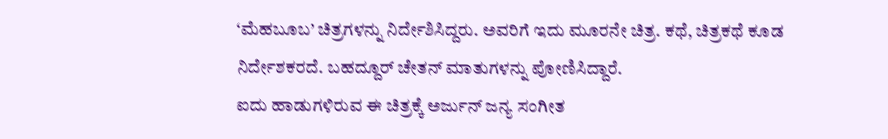‘ಮೆಹಬೂಬ’ ಚಿತ್ರಗಳನ್ನು ನಿರ್ದೇಶಿಸಿದ್ದರು. ಅವರಿಗೆ ಇದು ಮೂರನೇ ಚಿತ್ರ. ಕಥೆ, ಚಿತ್ರಕಥೆ ಕೂಡ ನಿರ್ದೇಶಕರದೆ. ಬಹದ್ದೂರ್ ಚೇತನ್ ಮಾತುಗಳನ್ನು ಪೋಣಿಸಿದ್ದಾರೆ.
ಐದು ಹಾಡುಗಳಿರುವ ಈ ಚಿತ್ರಕ್ಕೆ ಅರ್ಜುನ್ ಜನ್ಯ ಸಂಗೀತ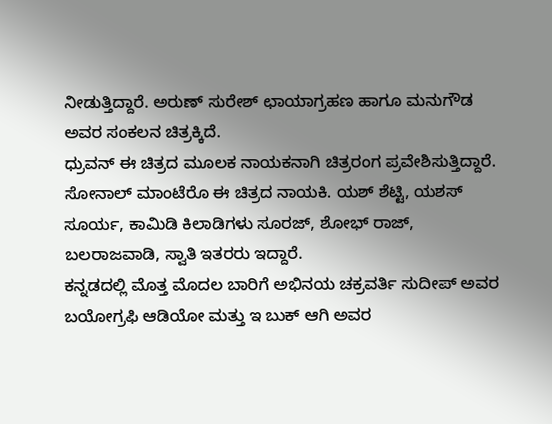ನೀಡುತ್ತಿದ್ದಾರೆ. ಅರುಣ್ ಸುರೇಶ್ ಛಾಯಾಗ್ರಹಣ ಹಾಗೂ ಮನುಗೌಡ ಅವರ ಸಂಕಲನ ಚಿತ್ರಕ್ಕಿದೆ.
ಧ್ರುವನ್ ಈ ಚಿತ್ರದ ಮೂಲಕ ನಾಯಕನಾಗಿ ಚಿತ್ರರಂಗ ಪ್ರವೇಶಿಸುತ್ತಿದ್ದಾರೆ. ಸೋನಾಲ್ ಮಾಂಟೆರೊ ಈ ಚಿತ್ರದ ನಾಯಕಿ. ಯಶ್ ಶೆಟ್ಟಿ, ಯಶಸ್ ಸೂರ್ಯ, ಕಾಮಿಡಿ ಕಿಲಾಡಿಗಳು ಸೂರಜ್, ಶೋಭ್ ರಾಜ್, ಬಲರಾಜವಾಡಿ, ಸ್ವಾತಿ ಇತರರು ಇದ್ದಾರೆ.
ಕನ್ನಡದಲ್ಲಿ ಮೊತ್ತ ಮೊದಲ ಬಾರಿಗೆ ಅಭಿನಯ ಚಕ್ರವರ್ತಿ ಸುದೀಪ್ ಅವರ ಬಯೋಗ್ರಫಿ ಆಡಿಯೋ ಮತ್ತು ಇ ಬುಕ್ ಆಗಿ ಅವರ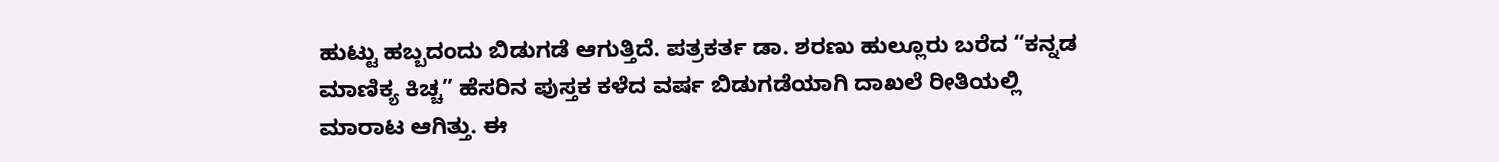ಹುಟ್ಟು ಹಬ್ಬದಂದು ಬಿಡುಗಡೆ ಆಗುತ್ತಿದೆ. ಪತ್ರಕರ್ತ ಡಾ. ಶರಣು ಹುಲ್ಲೂರು ಬರೆದ “ಕನ್ನಡ ಮಾಣಿಕ್ಯ ಕಿಚ್ಚ” ಹೆಸರಿನ ಪುಸ್ತಕ ಕಳೆದ ವರ್ಷ ಬಿಡುಗಡೆಯಾಗಿ ದಾಖಲೆ ರೀತಿಯಲ್ಲಿ ಮಾರಾಟ ಆಗಿತ್ತು. ಈ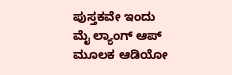ಪುಸ್ತಕವೇ ಇಂದು ಮೈ ಲ್ಯಾಂಗ್ ಆಪ್ ಮೂಲಕ ಆಡಿಯೋ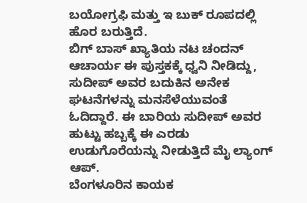ಬಯೋಗ್ರಫಿ ಮತ್ತು ಇ ಬುಕ್ ರೂಪದಲ್ಲಿ ಹೊರ ಬರುತ್ತಿದೆ.
ಬಿಗ್ ಬಾಸ್ ಖ್ಯಾತಿಯ ನಟ ಚಂದನ್ ಆಚಾರ್ಯ ಈ ಪುಸ್ತಕಕ್ಕೆ ಧ್ವನಿ ನೀಡಿದ್ದು, ಸುದೀಪ್ ಅವರ ಬದುಕಿನ ಅನೇಕ ಘಟನೆಗಳನ್ನು ಮನಸೆಳೆಯುವಂತೆ ಓದಿದ್ದಾರೆ. ಈ ಬಾರಿಯ ಸುದೀಪ್ ಅವರ ಹುಟ್ಟು ಹಬ್ಬಕ್ಕೆ ಈ ಎರಡು ಉಡುಗೊರೆಯನ್ನು ನೀಡುತ್ತಿದೆ ಮೈ ಲ್ಯಾಂಗ್ ಆಪ್.
ಬೆಂಗಳೂರಿನ ಕಾಯಕ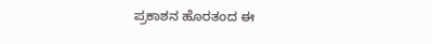ಪ್ರಕಾಶನ ಹೊರತಂದ ಈ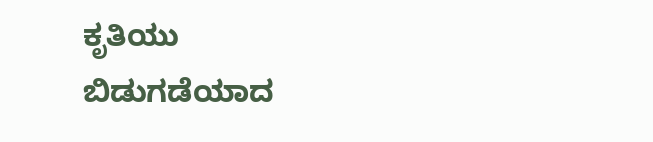ಕೃತಿಯು ಬಿಡುಗಡೆಯಾದ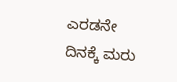ಎರಡನೇ ದಿನಕ್ಕೆ ಮರು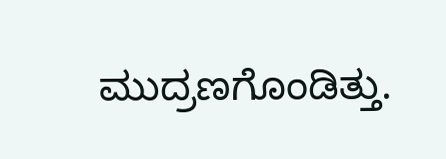ಮುದ್ರಣಗೊಂಡಿತ್ತು.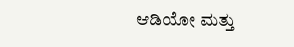ಆಡಿಯೋ ಮತ್ತು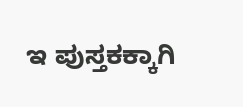ಇ ಪುಸ್ತಕಕ್ಕಾಗಿ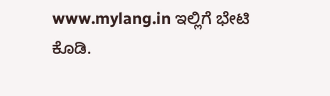www.mylang.in ಇಲ್ಲಿಗೆ ಭೇಟಿ ಕೊಡಿ.